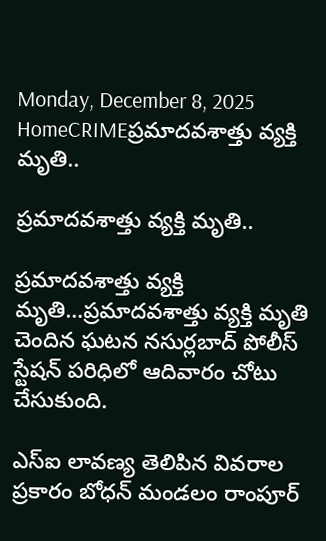Monday, December 8, 2025
HomeCRIMEప్రమాదవశాత్తు వ్యక్తి మృతి..

ప్రమాదవశాత్తు వ్యక్తి మృతి..

ప్రమాదవశాత్తు వ్యక్తి మృతి…ప్రమాదవశాత్తు వ్యక్తి మృతి చెందిన ఘటన నసుర్లబాద్ పోలీస్ స్టేషన్ పరిధిలో ఆదివారం చోటు చేసుకుంది.

ఎస్ఐ లావణ్య తెలిపిన వివరాల ప్రకారం బోధన్ మండలం రాంపూర్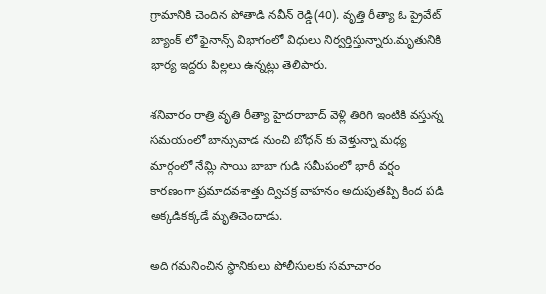గ్రామానికి చెందిన పోతాడి నవీన్ రెడ్డి(40). వృత్తి రీత్యా ఓ ప్రైవేట్ బ్యాంక్ లో ఫైనాన్స్ విభాగంలో విధులు నిర్వర్తిస్తున్నారు.మృతునికి భార్య ఇద్దరు పిల్లలు ఉన్నట్లు తెలిపారు.

శనివారం రాత్రి వృతి రీత్యా హైదరాబాద్ వెళ్లి తిరిగి ఇంటికి వస్తున్న సమయంలో బాన్సువాడ నుంచి బోధన్ కు వెళ్తున్నా మధ్య మార్గంలో నేమ్లి సాయి బాబా గుడి సమీపంలో భారీ వర్షం కారణంగా ప్రమాదవశాత్తు ద్విచక్ర వాహనం అదుపుతప్పి కింద పడి అక్కడికక్కడే మృతిచెందాడు.

అది గమనించిన స్థానికులు పోలీసులకు సమాచారం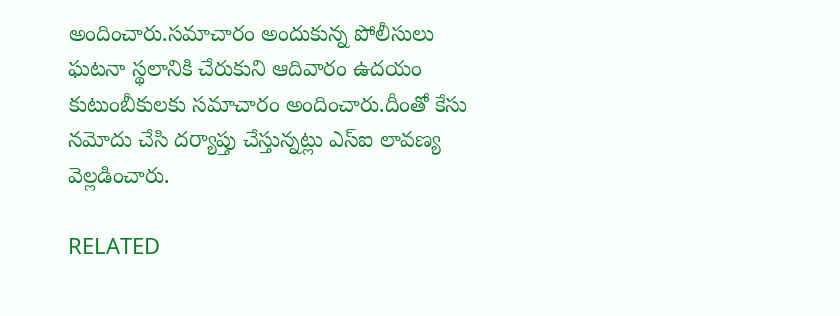అందించారు.సమాచారం అందుకున్న పోలీసులు ఘటనా స్థలానికి చేరుకుని ఆదివారం ఉదయం కుటుంబీకులకు సమాచారం అందించారు.దీంతో కేసు నమోదు చేసి దర్యాప్తు చేస్తున్నట్లు ఎస్ఐ లావణ్య వెల్లడించారు.

RELATED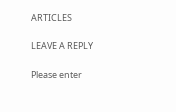ARTICLES

LEAVE A REPLY

Please enter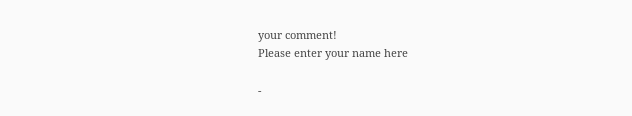your comment!
Please enter your name here

-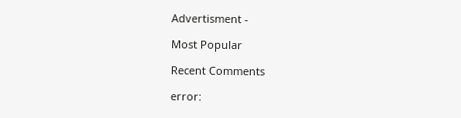Advertisment -

Most Popular

Recent Comments

error: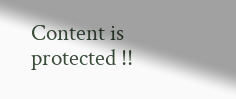Content is protected !!